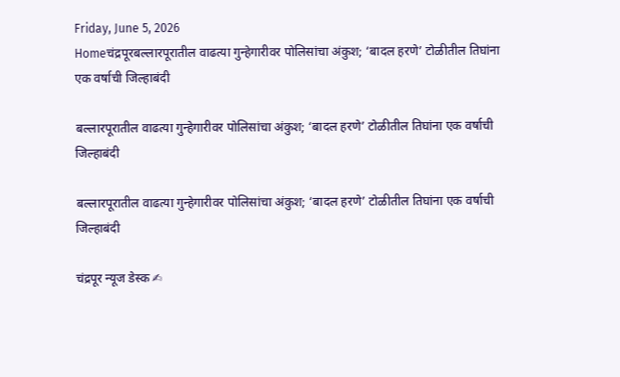Friday, June 5, 2026
Homeचंद्रपूरबल्लारपूरातील वाढत्या गुन्हेगारीवर पोलिसांचा अंकुश; ‘बादल हरणे’ टोळीतील तिघांना एक वर्षाची जिल्हाबंदी

बल्लारपूरातील वाढत्या गुन्हेगारीवर पोलिसांचा अंकुश; ‘बादल हरणे’ टोळीतील तिघांना एक वर्षाची जिल्हाबंदी

बल्लारपूरातील वाढत्या गुन्हेगारीवर पोलिसांचा अंकुश; ‘बादल हरणे’ टोळीतील तिघांना एक वर्षाची जिल्हाबंदी

चंद्रपूर न्यूज डेस्क ✍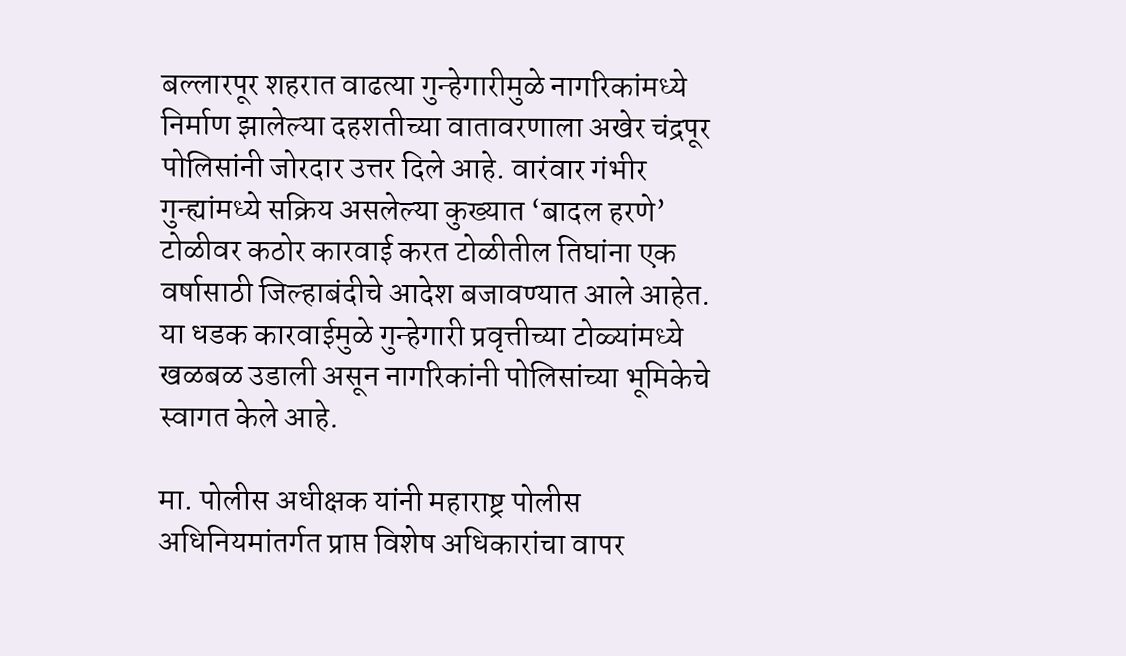बल्लारपूर शहरात वाढत्या गुन्हेगारीमुळे नागरिकांमध्ये निर्माण झालेल्या दहशतीच्या वातावरणाला अखेर चंद्रपूर पोलिसांनी जोरदार उत्तर दिले आहे. वारंवार गंभीर गुन्ह्यांमध्ये सक्रिय असलेल्या कुख्यात ‘बादल हरणे’ टोळीवर कठोर कारवाई करत टोळीतील तिघांना एक वर्षासाठी जिल्हाबंदीचे आदेश बजावण्यात आले आहेत. या धडक कारवाईमुळे गुन्हेगारी प्रवृत्तीच्या टोळ्यांमध्ये खळबळ उडाली असून नागरिकांनी पोलिसांच्या भूमिकेचे स्वागत केले आहे.

मा. पोलीस अधीक्षक यांनी महाराष्ट्र पोलीस अधिनियमांतर्गत प्राप्त विशेष अधिकारांचा वापर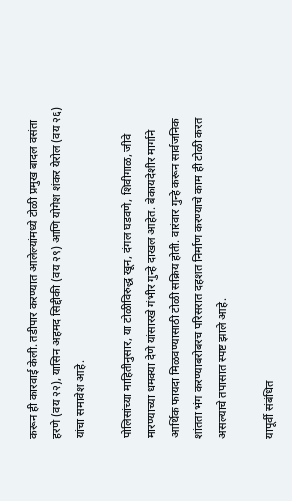करून ही कारवाई केली. तडीपार करण्यात आलेल्यांमध्ये टोळी प्रमुख बादल वसंता हरणे (वय २२), यासिन अहमद सिद्दीकी (वय २९) आणि योगेश शंकर येरोल (वय २६) यांचा समावेश आहे.

पोलिसांच्या माहितीनुसार, या टोळीविरुद्ध खून, दंगल घडवणे, शिवीगाळ, जीवे मारण्याच्या धमक्या देणे यांसारखे गंभीर गुन्हे दाखल आहेत. बेकायदेशीर मार्गाने आर्थिक फायदा मिळवण्यासाठी टोळी सक्रिय होती. वारंवार गुन्हे करून सार्वजनिक शांतता भंग करण्याबरोबरच परिसरात दहशत निर्माण करण्याचे काम ही टोळी करत असल्याचे तपासात स्पष्ट झाले आहे.

यापूर्वी संबंधित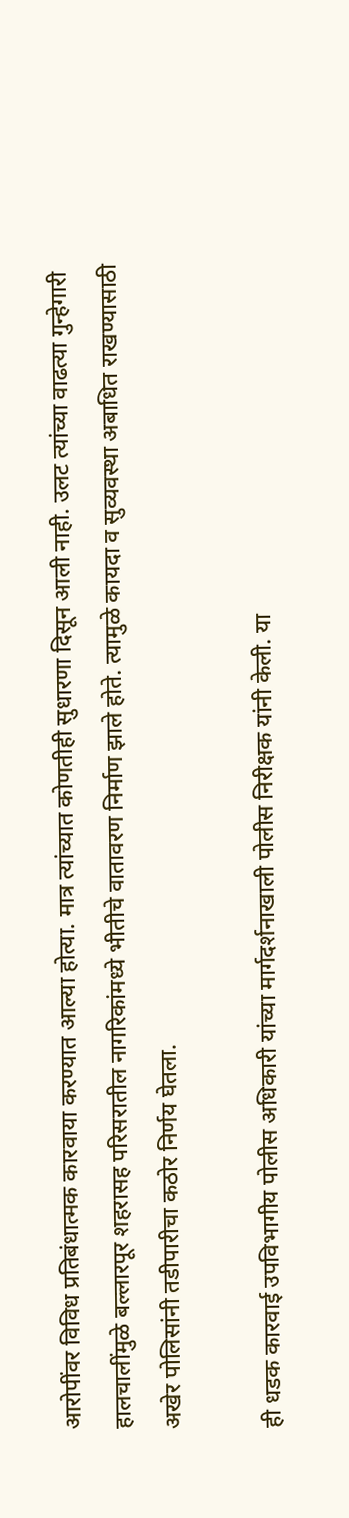आरोपींवर विविध प्रतिबंधात्मक कारवाया करण्यात आल्या होत्या. मात्र त्यांच्यात कोणतीही सुधारणा दिसून आली नाही. उलट त्यांच्या वाढत्या गुन्हेगारी हालचालींमुळे बल्लारपूर शहरासह परिसरातील नागरिकांमध्ये भीतीचे वातावरण निर्माण झाले होते. त्यामुळे कायदा व सुव्यवस्था अबाधित राखण्यासाठी अखेर पोलिसांनी तडीपारीचा कठोर निर्णय घेतला.

ही धडक कारवाई उपविभागीय पोलीस अधिकारी यांच्या मार्गदर्शनाखाली पोलीस निरीक्षक यांनी केली. या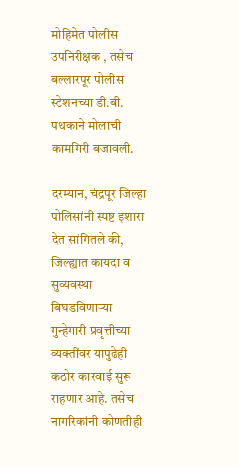मोहिमेत पोलीस उपनिरीक्षक , तसेच बल्लारपूर पोलीस स्टेशनच्या डी.बी. पथकाने मोलाची कामगिरी बजावली.

दरम्यान, चंद्रपूर जिल्हा पोलिसांनी स्पष्ट इशारा देत सांगितले की, जिल्ह्यात कायदा व सुव्यवस्था बिघडविणाऱ्या गुन्हेगारी प्रवृत्तीच्या व्यक्तींवर यापुढेही कठोर कारवाई सुरू राहणार आहे. तसेच नागरिकांनी कोणतीही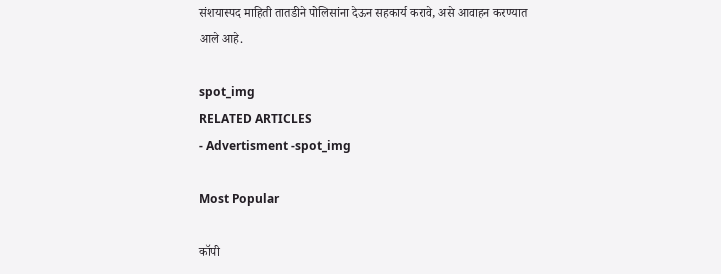संशयास्पद माहिती तातडीने पोलिसांना देऊन सहकार्य करावे, असे आवाहन करण्यात आले आहे.

spot_img
RELATED ARTICLES
- Advertisment -spot_img

Most Popular

कॉपी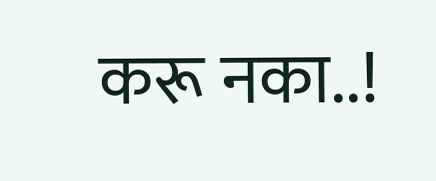करू नका..!